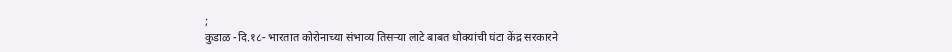;
कुडाळ -दि.१८- भारतात कोरोनाच्या संभाव्य तिसऱ्या लाटे बाबत धोक्यांची घंटा केंद्र सरकारने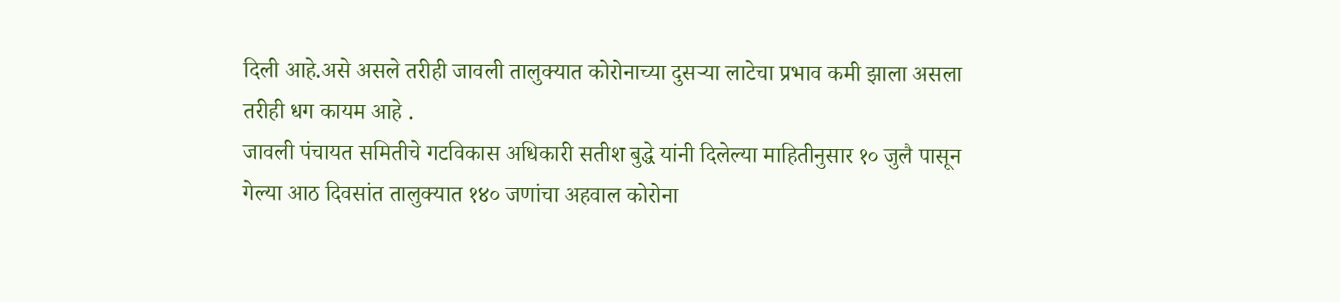दिली आहे.असे असले तरीही जावली तालुक्यात कोरोनाच्या दुसऱ्या लाटेचा प्रभाव कमी झाला असला तरीही धग कायम आहे .
जावली पंचायत समितीचे गटविकास अधिकारी सतीश बुद्धे यांनी दिलेल्या माहितीनुसार १० जुलै पासून गेल्या आठ दिवसांत तालुक्यात १४० जणांचा अहवाल कोरोना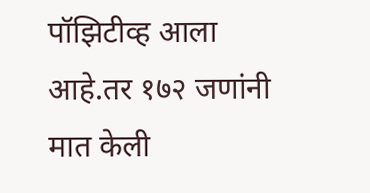पॉझिटीव्ह आला आहे.तर १७२ जणांनी मात केली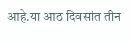आहे.या आठ दिवसांत तीन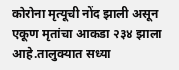कोरोना मृत्यूची नोंद झाली असून एकूण मृतांचा आकडा २३४ झाला आहे.तालुक्यात सध्या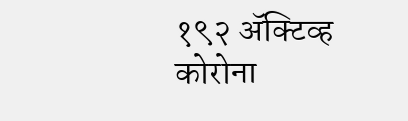१९२ ॲक्टिव्ह कोरोना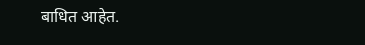बाधित आहेत.